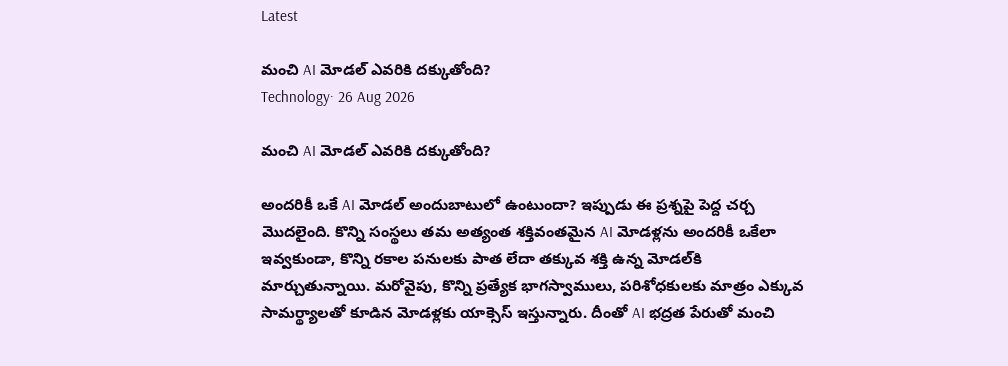Latest

మంచి AI మోడల్ ఎవరికి దక్కుతోంది?
Technology· 26 Aug 2026

మంచి AI మోడల్ ఎవరికి దక్కుతోంది?

అందరికీ ఒకే AI మోడల్ అందుబాటులో ఉంటుందా? ఇప్పుడు ఈ ప్రశ్నపై పెద్ద చర్చ మొదలైంది. కొన్ని సంస్థలు తమ అత్యంత శక్తివంతమైన AI మోడళ్లను అందరికీ ఒకేలా ఇవ్వకుండా, కొన్ని రకాల పనులకు పాత లేదా తక్కువ శక్తి ఉన్న మోడల్‌కి మార్చుతున్నాయి. మరోవైపు, కొన్ని ప్రత్యేక భాగస్వాములు, పరిశోధకులకు మాత్రం ఎక్కువ సామర్థ్యాలతో కూడిన మోడళ్లకు యాక్సెస్ ఇస్తున్నారు. దీంతో AI భద్రత పేరుతో మంచి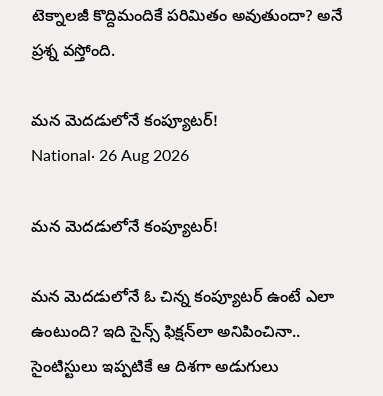టెక్నాలజీ కొద్దిమందికే పరిమితం అవుతుందా? అనే ప్రశ్న వస్తోంది.

మన మెదడులోనే కంప్యూటర్!
National· 26 Aug 2026

మన మెదడులోనే కంప్యూటర్!

మన మెదడులోనే ఓ చిన్న కంప్యూటర్ ఉంటే ఎలా ఉంటుంది? ఇది సైన్స్ ఫిక్షన్‌లా అనిపించినా.. సైంటిస్టులు ఇప్పటికే ఆ దిశగా అడుగులు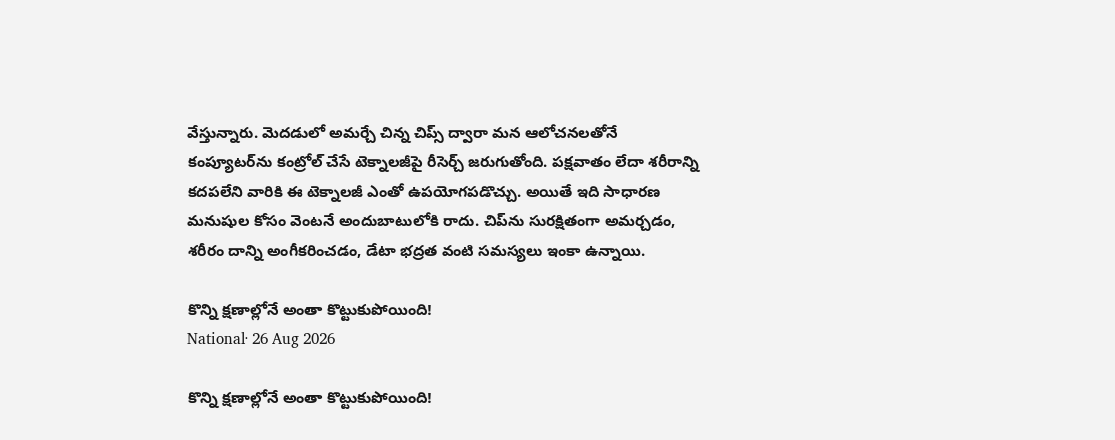వేస్తున్నారు. మెదడులో అమర్చే చిన్న చిప్స్ ద్వారా మన ఆలోచనలతోనే కంప్యూటర్‌ను కంట్రోల్ చేసే టెక్నాలజీపై రీసెర్చ్ జరుగుతోంది. పక్షవాతం లేదా శరీరాన్ని కదపలేని వారికి ఈ టెక్నాలజీ ఎంతో ఉపయోగపడొచ్చు. అయితే ఇది సాధారణ మనుషుల కోసం వెంటనే అందుబాటులోకి రాదు. చిప్‌ను సురక్షితంగా అమర్చడం, శరీరం దాన్ని అంగీకరించడం, డేటా భద్రత వంటి సమస్యలు ఇంకా ఉన్నాయి.

కొన్ని క్షణాల్లోనే అంతా కొట్టుకుపోయింది!
National· 26 Aug 2026

కొన్ని క్షణాల్లోనే అంతా కొట్టుకుపోయింది!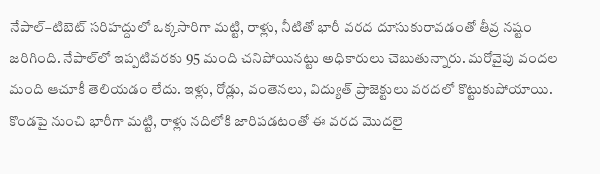నేపాల్–టిబెట్ సరిహద్దులో ఒక్కసారిగా మట్టి, రాళ్లు, నీటితో భారీ వరద దూసుకురావడంతో తీవ్ర నష్టం జరిగింది. నేపాల్‌లో ఇప్పటివరకు 95 మంది చనిపోయినట్టు అధికారులు చెబుతున్నారు. మరోవైపు వందల మంది ఆచూకీ తెలియడం లేదు. ఇళ్లు, రోడ్లు, వంతెనలు, విద్యుత్ ప్రాజెక్టులు వరదలో కొట్టుకుపోయాయి. కొండపై నుంచి భారీగా మట్టి, రాళ్లు నదిలోకి జారిపడటంతో ఈ వరద మొదలై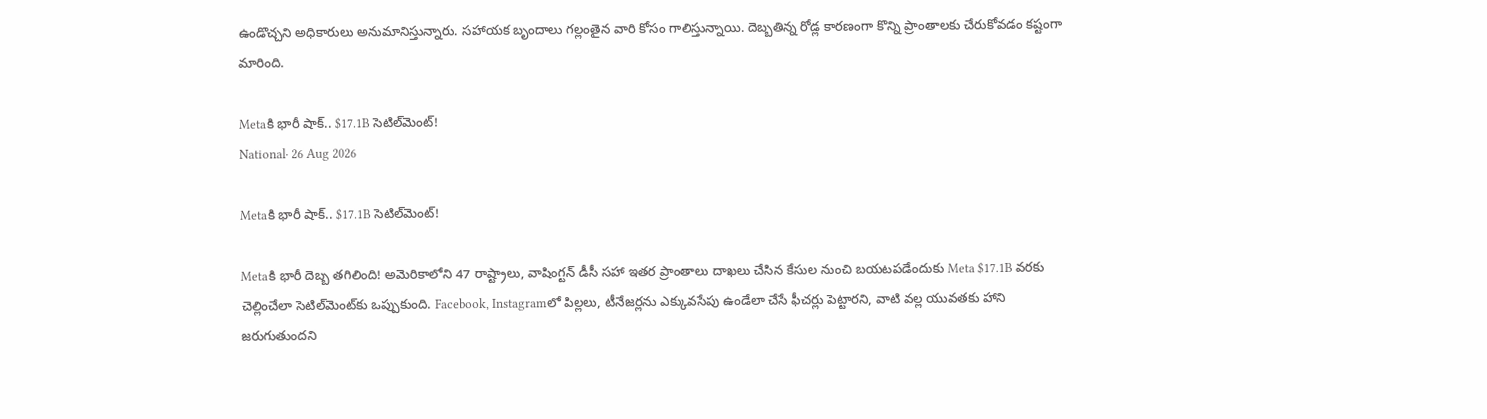ఉండొచ్చని అధికారులు అనుమానిస్తున్నారు. సహాయక బృందాలు గల్లంతైన వారి కోసం గాలిస్తున్నాయి. దెబ్బతిన్న రోడ్ల కారణంగా కొన్ని ప్రాంతాలకు చేరుకోవడం కష్టంగా మారింది.

Metaకి భారీ షాక్.. $17.1B సెటిల్‌మెంట్!
National· 26 Aug 2026

Metaకి భారీ షాక్.. $17.1B సెటిల్‌మెంట్!

Metaకి భారీ దెబ్బ తగిలింది! అమెరికాలోని 47 రాష్ట్రాలు, వాషింగ్టన్ డీసీ సహా ఇతర ప్రాంతాలు దాఖలు చేసిన కేసుల నుంచి బయటపడేందుకు Meta $17.1B వరకు చెల్లించేలా సెటిల్‌మెంట్‌కు ఒప్పుకుంది. Facebook, Instagramలో పిల్లలు, టీనేజర్లను ఎక్కువసేపు ఉండేలా చేసే ఫీచర్లు పెట్టారని, వాటి వల్ల యువతకు హాని జరుగుతుందని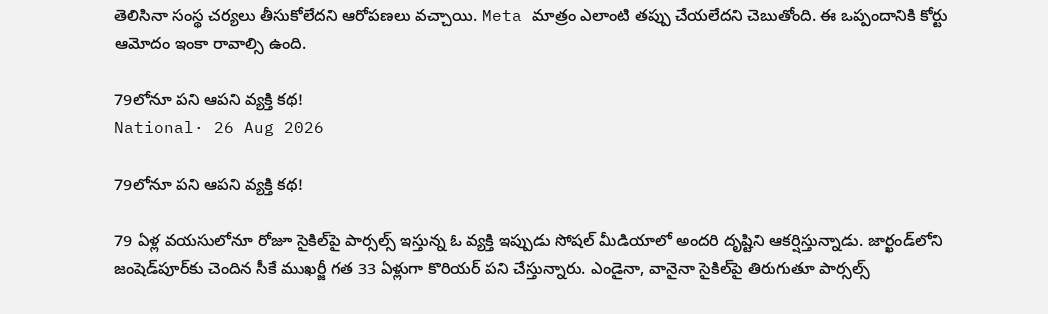తెలిసినా సంస్థ చర్యలు తీసుకోలేదని ఆరోపణలు వచ్చాయి. Meta మాత్రం ఎలాంటి తప్పు చేయలేదని చెబుతోంది. ఈ ఒప్పందానికి కోర్టు ఆమోదం ఇంకా రావాల్సి ఉంది.

79లోనూ పని ఆపని వ్యక్తి కథ!
National· 26 Aug 2026

79లోనూ పని ఆపని వ్యక్తి కథ!

79 ఏళ్ల వయసులోనూ రోజూ సైకిల్‌పై పార్సల్స్ ఇస్తున్న ఓ వ్యక్తి ఇప్పుడు సోషల్ మీడియాలో అందరి దృష్టిని ఆకర్షిస్తున్నాడు. జార్ఖండ్‌లోని జంషెడ్‌పూర్‌కు చెందిన సీకే ముఖర్జీ గత 33 ఏళ్లుగా కొరియర్ పని చేస్తున్నారు. ఎండైనా, వానైనా సైకిల్‌పై తిరుగుతూ పార్సల్స్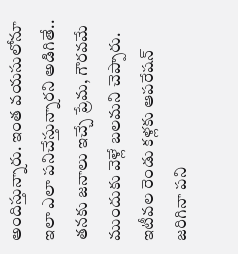అందిస్తున్నారు. ఇంత వయసులోనూ ఇలా ఎలా పనిచేస్తున్నారని అడిగితే.. తనకు జనాలు ఇచ్చే ప్రేమ, గౌరవమే ముందుకు వెళ్లే బలమని చెప్పారు. ఇటీవల రెండు కళ్లకు ఆపరేషన్ జరిగినా పని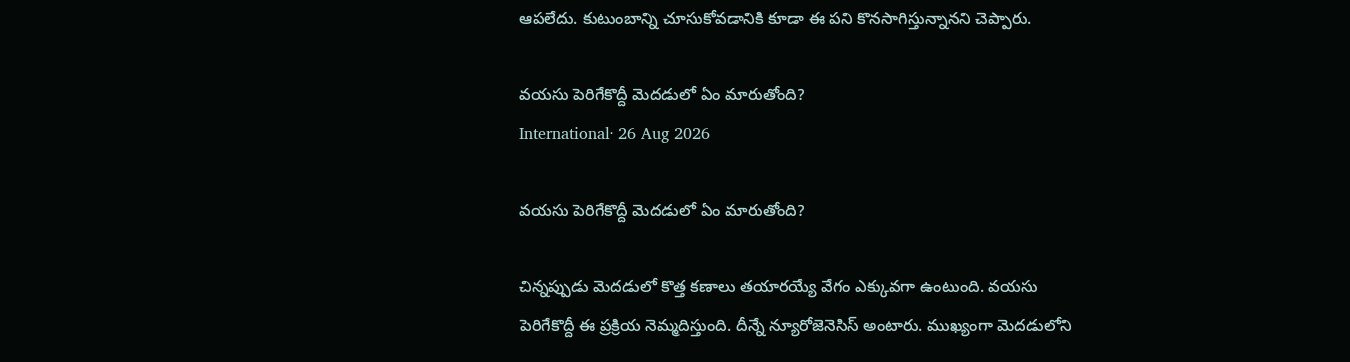ఆపలేదు. కుటుంబాన్ని చూసుకోవడానికి కూడా ఈ పని కొనసాగిస్తున్నానని చెప్పారు.

వయసు పెరిగేకొద్దీ మెదడులో ఏం మారుతోంది?
International· 26 Aug 2026

వయసు పెరిగేకొద్దీ మెదడులో ఏం మారుతోంది?

చిన్నప్పుడు మెదడులో కొత్త కణాలు తయారయ్యే వేగం ఎక్కువగా ఉంటుంది. వయసు పెరిగేకొద్దీ ఈ ప్రక్రియ నెమ్మదిస్తుంది. దీన్నే న్యూరోజెనెసిస్ అంటారు. ముఖ్యంగా మెదడులోని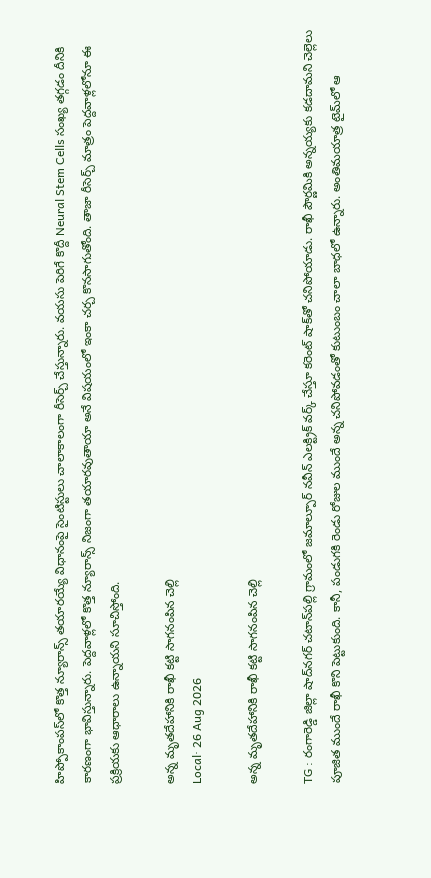హిప్పోకాంపస్‌లో కొత్త న్యూరాన్స్ తయారయ్యే విధానంపై సైంటిస్టులు చాలాకాలంగా రీసెర్చ్ చేస్తున్నారు. వయసు పెరిగే కొద్దీ Neural Stem Cells సంఖ్య తగ్గడం దీనికి కారణంగా భావిస్తున్నారు. పెద్దవాళ్లలో కొత్త న్యూరాన్స్ నిజంగా తయారవుతాయా అనే విషయంలో ఇంకా చర్చ కొనసాగుతోంది. తాజా రీసెర్చ్ మాత్రం పెద్దవాళ్లలోనూ ఈ ప్రక్రియకు ఆధారాలు ఉన్నాయని సూచిస్తోంది.

అన్న మృతదేహానికి రాఖీ కట్టి సాగనంపిన చెల్లి
Local· 26 Aug 2026

అన్న మృతదేహానికి రాఖీ కట్టి సాగనంపిన చెల్లి

TG : రంగారెడ్డి జిల్లా షాద్‌నగర్ చటాన్‌పల్లి గ్రామంలో జమాల్పూర్ నవీన్ ఎలక్ట్రిక్ వర్క్ చేస్తూ కరెంట్ షాక్‌తో చనిపోయాడు. రాఖీ పౌర్ణమికి అన్నయ్యకు కడదామని చెల్లెలు పూజిత ముందే రాఖీ కొని పెట్టుకుంది. కానీ, పండుగకి రెండు రోజుల ముందే అన్న చనిపోవడంతో కుటుంబం చాలా బాధలో ఉన్నారు. అంతిమయాత్ర టైమ్‌లో ఆ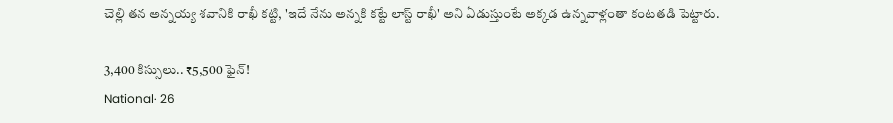చెల్లి తన అన్నయ్య శవానికి రాఖీ కట్టి, 'ఇదే నేను అన్నకి కట్టే లాస్ట్ రాఖీ' అని ఏడుస్తుంటే అక్కడ ఉన్నవాళ్లంతా కంటతడి పెట్టారు.

3,400 కిస్సులు.. ₹5,500 ఫైన్!
National· 26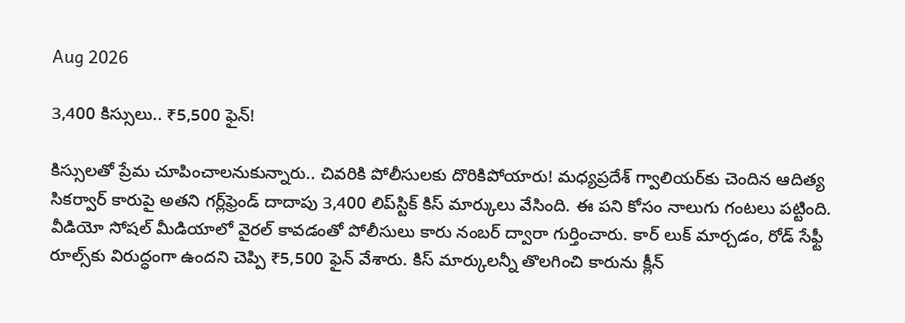Aug 2026

3,400 కిస్సులు.. ₹5,500 ఫైన్!

కిస్సులతో ప్రేమ చూపించాలనుకున్నారు.. చివరికి పోలీసులకు దొరికిపోయారు! మధ్యప్రదేశ్ గ్వాలియర్‌కు చెందిన ఆదిత్య సికర్వార్ కారుపై అతని గర్ల్‌ఫ్రెండ్ దాదాపు 3,400 లిప్‌స్టిక్ కిస్ మార్కులు వేసింది. ఈ పని కోసం నాలుగు గంటలు పట్టింది. వీడియో సోషల్ మీడియాలో వైరల్ కావడంతో పోలీసులు కారు నంబర్ ద్వారా గుర్తించారు. కార్ లుక్ మార్చడం, రోడ్ సేఫ్టీ రూల్స్‌కు విరుద్ధంగా ఉందని చెప్పి ₹5,500 ఫైన్ వేశారు. కిస్ మార్కులన్నీ తొలగించి కారును క్లీన్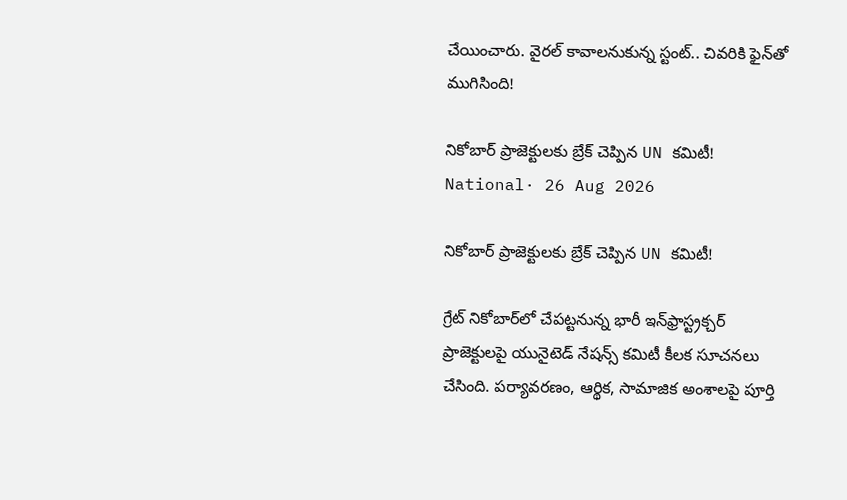చేయించారు. వైరల్ కావాలనుకున్న స్టంట్.. చివరికి ఫైన్‌తో ముగిసింది!

నికోబార్ ప్రాజెక్టులకు బ్రేక్ చెప్పిన UN కమిటీ!
National· 26 Aug 2026

నికోబార్ ప్రాజెక్టులకు బ్రేక్ చెప్పిన UN కమిటీ!

గ్రేట్ నికోబార్‌లో చేపట్టనున్న భారీ ఇన్‌ఫ్రాస్ట్రక్చర్ ప్రాజెక్టులపై యునైటెడ్ నేషన్స్ కమిటీ కీలక సూచనలు చేసింది. పర్యావరణం, ఆర్థిక, సామాజిక అంశాలపై పూర్తి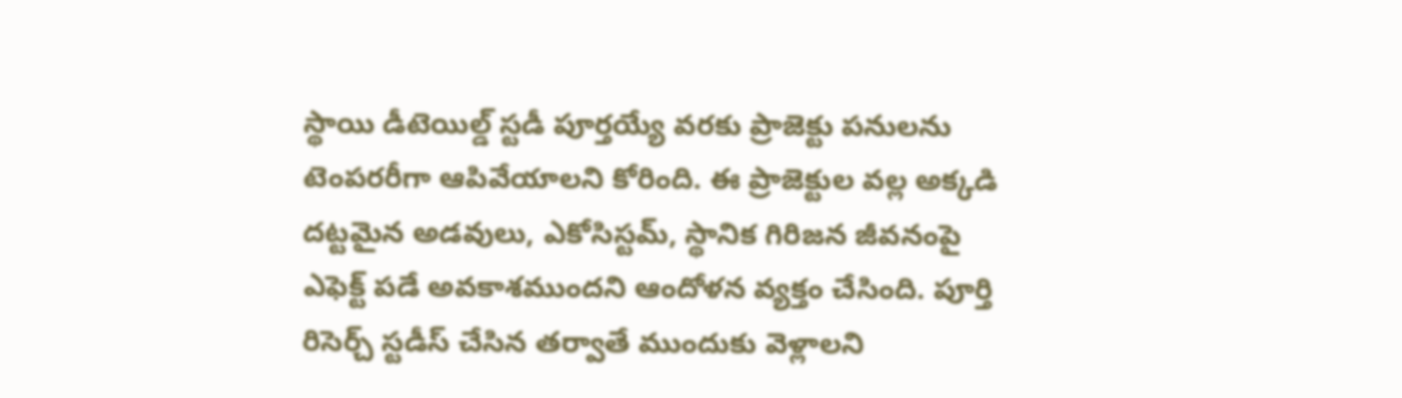స్థాయి డీటెయిల్డ్ స్టడీ పూర్తయ్యే వరకు ప్రాజెక్టు పనులను టెంపరరీగా ఆపివేయాలని కోరింది. ఈ ప్రాజెక్టుల వల్ల అక్కడి దట్టమైన అడవులు, ఎకోసిస్టమ్, స్థానిక గిరిజన జీవనంపై ఎఫెక్ట్ పడే అవకాశముందని ఆందోళన వ్యక్తం చేసింది. పూర్తి రిసెర్చ్ స్టడీస్ చేసిన తర్వాతే ముందుకు వెళ్లాలని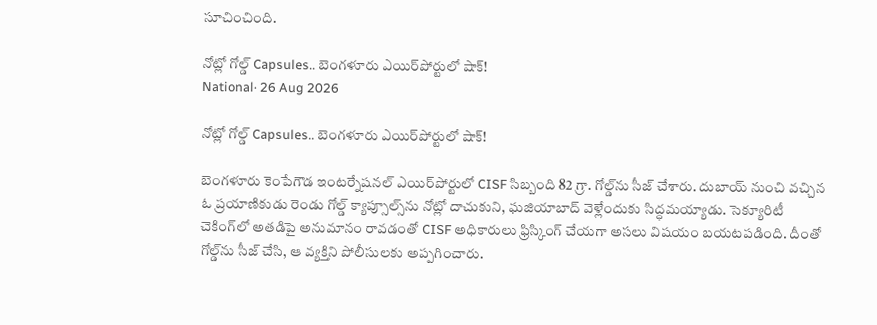సూచించింది.

నోట్లో గోల్డ్ Capsules.. బెంగళూరు ఎయిర్‌పోర్టులో షాక్!
National· 26 Aug 2026

నోట్లో గోల్డ్ Capsules.. బెంగళూరు ఎయిర్‌పోర్టులో షాక్!

బెంగళూరు కెంపేగౌడ ఇంటర్నేషనల్ ఎయిర్‌పోర్టులో CISF సిబ్బంది 82 గ్రా. గోల్డ్‌ను సీజ్ చేశారు. దుబాయ్ నుంచి వచ్చిన ఓ ప్రయాణికుడు రెండు గోల్డ్ క్యాప్సూల్స్‌ను నోట్లో దాచుకుని, ఘజియాబాద్ వెళ్లేందుకు సిద్ధమయ్యాడు. సెక్యూరిటీ చెకింగ్‌లో అతడిపై అనుమానం రావడంతో CISF అధికారులు ఫ్రిస్కింగ్ చేయగా అసలు విషయం బయటపడింది. దీంతో గోల్డ్‌ను సీజ్ చేసి, ఆ వ్యక్తిని పోలీసులకు అప్పగించారు.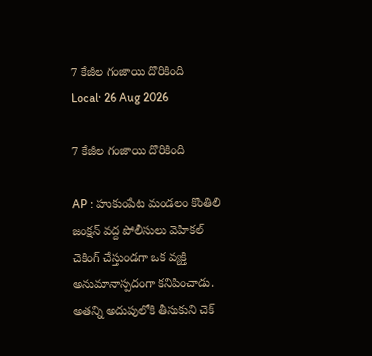7 కేజీల గంజాయి దొరికింది
Local· 26 Aug 2026

7 కేజీల గంజాయి దొరికింది

AP : హుకుంపేట మండలం కొంతిలి జంక్షన్ వద్ద పోలీసులు వెహికల్ చెకింగ్ చేస్తుండగా ఒక వ్యక్తి అనుమానాస్పదంగా కనిపించాడు. అతన్ని అదుపులోకి తీసుకుని చెక్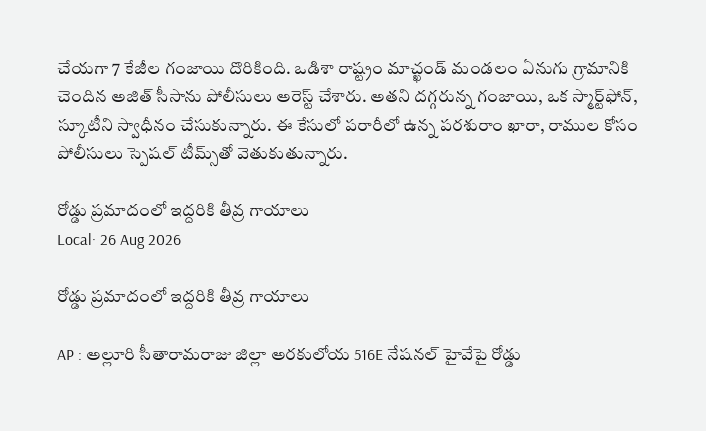చేయగా 7 కేజీల గంజాయి దొరికింది. ఒడిశా రాష్ట్రం మాచ్ఖండ్ మండలం ఏనుగు గ్రామానికి చెందిన అజిత్ సీసాను పోలీసులు అరెస్ట్ చేశారు. అతని దగ్గరున్న గంజాయి, ఒక స్మార్ట్‌ఫోన్, స్కూటీని స్వాధీనం చేసుకున్నారు. ఈ కేసులో పరారీలో ఉన్న పరశురాం ఖారా, రాముల కోసం పోలీసులు స్పెషల్ టీమ్స్‌తో వెతుకుతున్నారు.

రోడ్డు ప్రమాదంలో ఇద్దరికి తీవ్ర గాయాలు
Local· 26 Aug 2026

రోడ్డు ప్రమాదంలో ఇద్దరికి తీవ్ర గాయాలు

AP : అల్లూరి సీతారామరాజు జిల్లా అరకులోయ 516E నేషనల్ హైవేపై రోడ్డు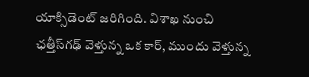యాక్సిడెంట్ జరిగింది. విశాఖ నుంచి ఛత్తీస్‌గఢ్ వెళ్తున్న ఒక కార్, ముందు వెళ్తున్న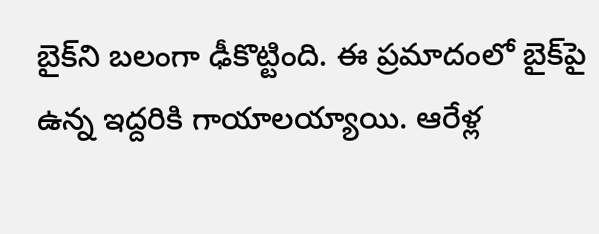బైక్‌ని బలంగా ఢీకొట్టింది. ఈ ప్రమాదంలో బైక్‌పై ఉన్న ఇద్దరికి గాయాలయ్యాయి. ఆరేళ్ల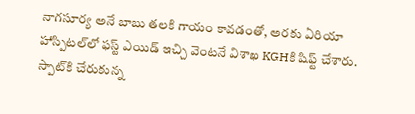నాగసూర్య అనే బాబు తలకి గాయం కావడంతో, అరకు ఏరియా హాస్పిటల్‌లో ఫస్ట్ ఎయిడ్ ఇచ్చి వెంటనే విశాఖ KGHకి షిఫ్ట్ చేశారు. స్పాట్‌కి చేరుకున్న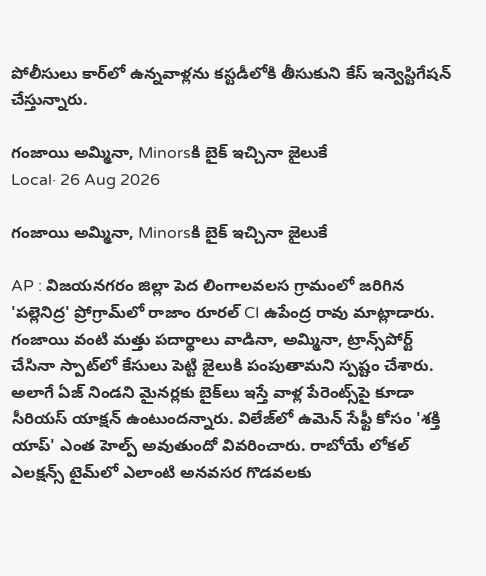పోలీసులు కార్‌లో ఉన్నవాళ్లను కస్టడీలోకి తీసుకుని కేస్ ఇన్వెస్టిగేషన్ చేస్తున్నారు.

గంజాయి అమ్మినా, Minorsకి బైక్ ఇచ్చినా జైలుకే
Local· 26 Aug 2026

గంజాయి అమ్మినా, Minorsకి బైక్ ఇచ్చినా జైలుకే

AP : విజయనగరం జిల్లా పెద లింగాలవలస గ్రామంలో జరిగిన 'పల్లెనిద్ర' ప్రోగ్రామ్‌లో రాజాం రూరల్ CI ఉపేంద్ర రావు మాట్లాడారు. గంజాయి వంటి మత్తు పదార్థాలు వాడినా, అమ్మినా, ట్రాన్స్‌పోర్ట్ చేసినా స్పాట్‌లో కేసులు పెట్టి జైలుకి పంపుతామని స్పష్టం చేశారు. అలాగే ఏజ్ నిండని మైనర్లకు బైక్‌లు ఇస్తే వాళ్ల పేరెంట్స్‌పై కూడా సీరియస్ యాక్షన్ ఉంటుందన్నారు. విలేజ్‌లో ఉమెన్ సేఫ్టీ కోసం 'శక్తి యాప్' ఎంత హెల్ప్ అవుతుందో వివరించారు. రాబోయే లోకల్ ఎలక్షన్స్ టైమ్‌లో ఎలాంటి అనవసర గొడవలకు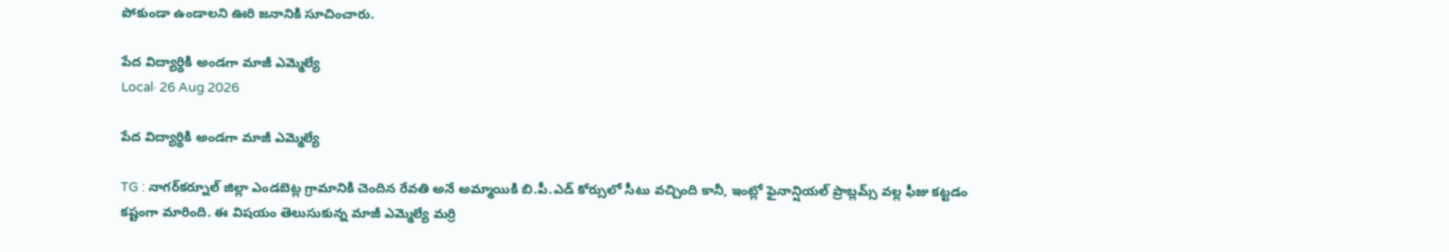పోకుండా ఉండాలని ఊరి జనానికి సూచించారు.

పేద విద్యార్థికి అండగా మాజీ ఎమ్మెల్యే
Local· 26 Aug 2026

పేద విద్యార్థికి అండగా మాజీ ఎమ్మెల్యే

TG : నాగర్‌కర్నూల్ జిల్లా ఎండబెట్ల గ్రామానికి చెందిన రేవతి అనే అమ్మాయికి బి.పీ.ఎడ్‌ కోర్సులో సీటు వచ్చింది కానీ, ఇంట్లో ఫైనాన్షియల్ ప్రాబ్లమ్స్ వల్ల ఫీజు కట్టడం కష్టంగా మారింది. ఈ విషయం తెలుసుకున్న మాజీ ఎమ్మెల్యే మర్రి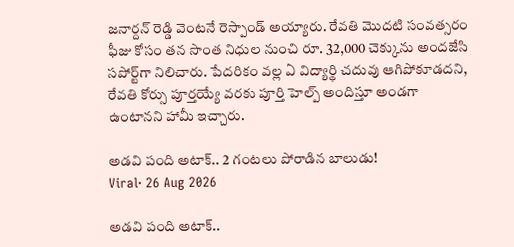జనార్దన్ రెడ్డి వెంటనే రెస్పాండ్ అయ్యారు. రేవతి మొదటి సంవత్సరం ఫీజు కోసం తన సొంత నిధుల నుంచి రూ. 32,000 చెక్కును అందజేసి సపోర్ట్‌గా నిలిచారు. పేదరికం వల్ల ఏ విద్యార్థి చదువు ఆగిపోకూడదని, రేవతి కోర్సు పూర్తయ్యే వరకు పూర్తి హెల్ప్ అందిస్తూ అండగా ఉంటానని హామీ ఇచ్చారు.

అడవి పంది అటాక్.. 2 గంటలు పోరాడిన బాలుడు!
Viral· 26 Aug 2026

అడవి పంది అటాక్..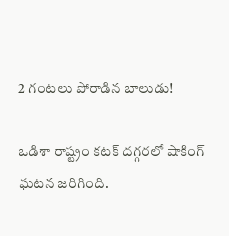2 గంటలు పోరాడిన బాలుడు!

ఒడిశా రాష్ట్రం కటక్ దగ్గరలో షాకింగ్ ఘటన జరిగింది.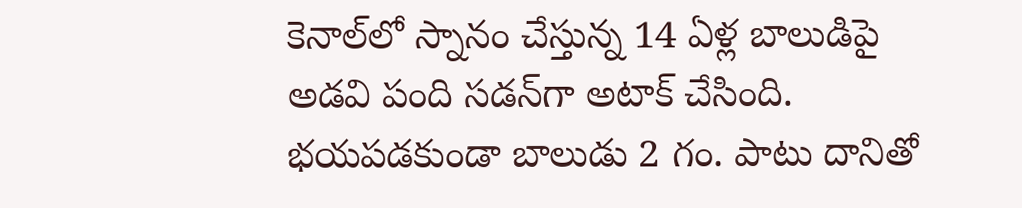కెనాల్‌లో స్నానం చేస్తున్న 14 ఏళ్ల బాలుడిపై అడవి పంది సడన్‌గా అటాక్ చేసింది. భయపడకుండా బాలుడు 2 గం. పాటు దానితో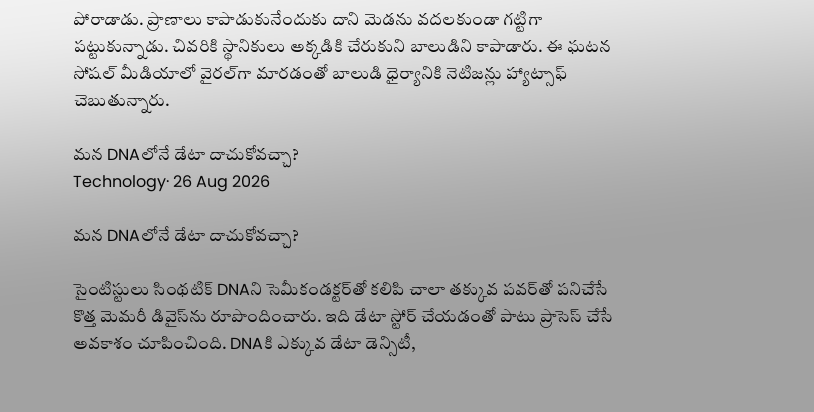పోరాడాడు. ప్రాణాలు కాపాడుకునేందుకు దాని మెడను వదలకుండా గట్టిగా పట్టుకున్నాడు. చివరికి స్థానికులు అక్కడికి చేరుకుని బాలుడిని కాపాడారు. ఈ ఘటన సోషల్ మీడియాలో వైరల్‌గా మారడంతో బాలుడి ధైర్యానికి నెటిజన్లు హ్యాట్సాఫ్ చెబుతున్నారు.

మన DNAలోనే డేటా దాచుకోవచ్చా?
Technology· 26 Aug 2026

మన DNAలోనే డేటా దాచుకోవచ్చా?

సైంటిస్టులు సింథటిక్ DNAని సెమీకండక్టర్‌తో కలిపి చాలా తక్కువ పవర్‌తో పనిచేసే కొత్త మెమరీ డివైస్‌ను రూపొందించారు. ఇది డేటా స్టోర్ చేయడంతో పాటు ప్రాసెస్ చేసే అవకాశం చూపించింది. DNAకి ఎక్కువ డేటా డెన్సిటీ,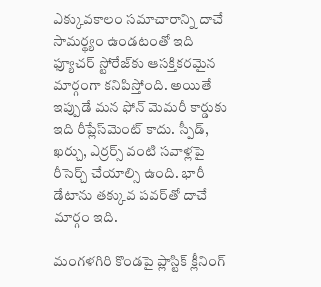ఎక్కువకాలం సమాచారాన్ని దాచే సామర్థ్యం ఉండటంతో ఇది ఫ్యూచర్ స్టోరేజ్‌కు ఆసక్తికరమైన మార్గంగా కనిపిస్తోంది. అయితే ఇప్పుడే మన ఫోన్ మెమరీ కార్డుకు ఇది రీప్లేస్‌మెంట్ కాదు. స్పీడ్, ఖర్చు, ఎర్రర్స్ వంటి సవాళ్లపై రీసెర్చ్ చేయాల్సి ఉంది. భారీ డేటాను తక్కువ పవర్‌తో దాచే మార్గం ఇది.

మంగళగిరి కొండపై ప్లాస్టిక్ క్లీనింగ్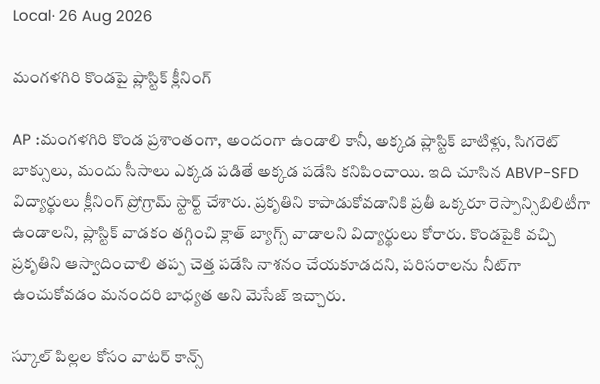Local· 26 Aug 2026

మంగళగిరి కొండపై ప్లాస్టిక్ క్లీనింగ్

AP :మంగళగిరి కొండ ప్రశాంతంగా, అందంగా ఉండాలి కానీ, అక్కడ ప్లాస్టిక్ బాటిళ్లు, సిగరెట్ బాక్సులు, మందు సీసాలు ఎక్కడ పడితే అక్కడ పడేసి కనిపించాయి. ఇది చూసిన ABVP-SFD విద్యార్థులు క్లీనింగ్ ప్రోగ్రామ్ స్టార్ట్ చేశారు. ప్రకృతిని కాపాడుకోవడానికి ప్రతీ ఒక్కరూ రెస్పాన్సిబిలిటీగా ఉండాలని, ప్లాస్టిక్ వాడకం తగ్గించి క్లాత్ బ్యాగ్స్ వాడాలని విద్యార్థులు కోరారు. కొండపైకి వచ్చి ప్రకృతిని ఆస్వాదించాలి తప్ప చెత్త పడేసి నాశనం చేయకూడదని, పరిసరాలను నీట్‌గా ఉంచుకోవడం మనందరి బాధ్యత అని మెసేజ్ ఇచ్చారు.

స్కూల్ పిల్లల కోసం వాటర్ కాన్స్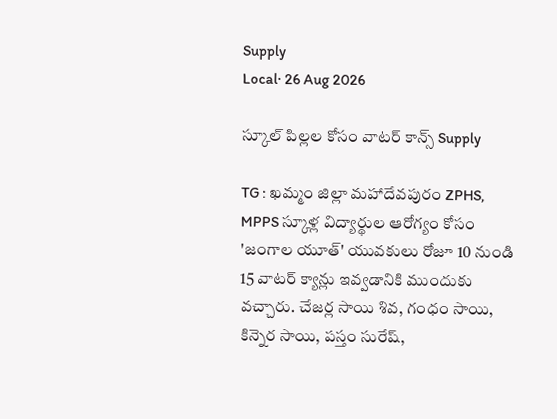Supply
Local· 26 Aug 2026

స్కూల్ పిల్లల కోసం వాటర్ కాన్స్ Supply

TG : ఖమ్మం జిల్లా మహాదేవపురం ZPHS, MPPS స్కూళ్ల విద్యార్థుల ఆరోగ్యం కోసం 'జంగాల యూత్' యువకులు రోజూ 10 నుండి 15 వాటర్ క్యాన్లు ఇవ్వడానికి ముందుకు వచ్చారు. చేజర్ల సాయి శివ, గంధం సాయి, కిన్నెర సాయి, పస్తం సురేష్,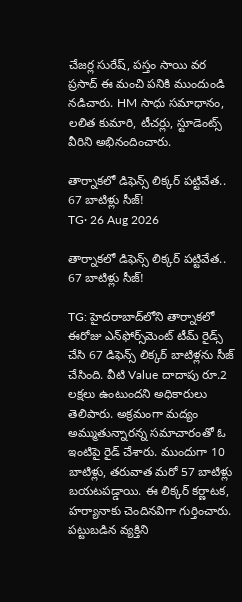చేజర్ల సురేష్, పస్తం సాయి వర ప్రసాద్ ఈ మంచి పనికి ముందుండి నడిచారు. HM సాధు సమాధానం, లలిత కుమారి, టీచర్లు, స్టూడెంట్స్ వీరిని అభినందించారు.

తార్నాకలో డిఫెన్స్ లిక్కర్ పట్టివేత.. 67 బాటిళ్లు సీజ్!
TG· 26 Aug 2026

తార్నాకలో డిఫెన్స్ లిక్కర్ పట్టివేత.. 67 బాటిళ్లు సీజ్!

TG: హైదరాబాద్‌లోని తార్నాకలో ఈరోజు ఎన్‌ఫోర్స్‌మెంట్ టీమ్ రైడ్స్ చేసి 67 డిఫెన్స్ లిక్కర్ బాటిళ్లను సీజ్ చేసింది. వీటి Value దాదాపు రూ.2 లక్షలు ఉంటుందని అధికారులు తెలిపారు. అక్రమంగా మద్యం అమ్ముతున్నారన్న సమాచారంతో ఓ ఇంటిపై రైడ్ చేశారు. ముందుగా 10 బాటిళ్లు, తరువాత మరో 57 బాటిళ్లు బయటపడ్డాయి. ఈ లిక్కర్ కర్ణాటక, హర్యానాకు చెందినవిగా గుర్తించారు. పట్టుబడిన వ్యక్తిని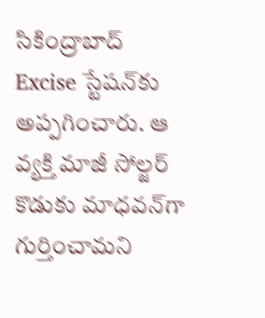సికింద్రాబాద్ Excise స్టేషన్‌కు అప్పగించారు. ఆ వ్యక్తి మాజీ సోల్జర్ కొడుకు మాధవన్‌గా గుర్తించామని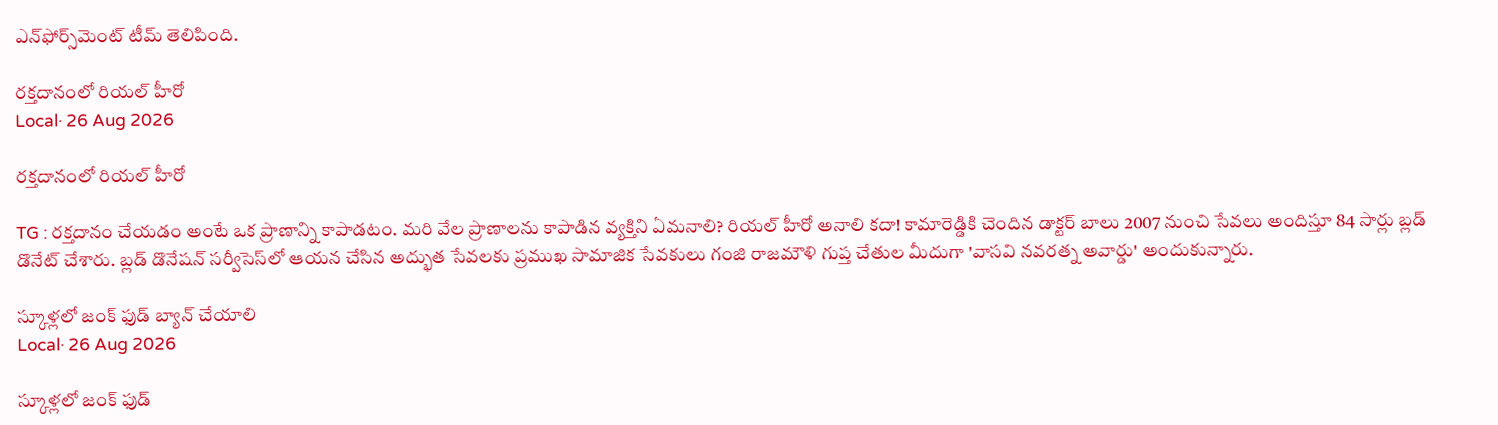ఎన్‌ఫోర్స్‌మెంట్ టీమ్ తెలిపింది.

రక్తదానంలో రియల్ హీరో
Local· 26 Aug 2026

రక్తదానంలో రియల్ హీరో

TG : రక్తదానం చేయడం అంటే ఒక ప్రాణాన్ని కాపాడటం. మరి వేల ప్రాణాలను కాపాడిన వ్యక్తిని ఏమనాలి? రియల్ హీరో అనాలి కదా! కామారెడ్డికి చెందిన డాక్టర్ బాలు 2007 నుంచి సేవలు అందిస్తూ 84 సార్లు బ్లడ్ డొనేట్ చేశారు. బ్లడ్ డొనేషన్ సర్వీసెస్‌లో ఆయన చేసిన అద్భుత సేవలకు ప్రముఖ సామాజిక సేవకులు గంజి రాజమౌళి గుప్త చేతుల మీదుగా 'వాసవి నవరత్న అవార్డు' అందుకున్నారు.

స్కూళ్లలో జంక్ ఫుడ్ బ్యాన్ చేయాలి
Local· 26 Aug 2026

స్కూళ్లలో జంక్ ఫుడ్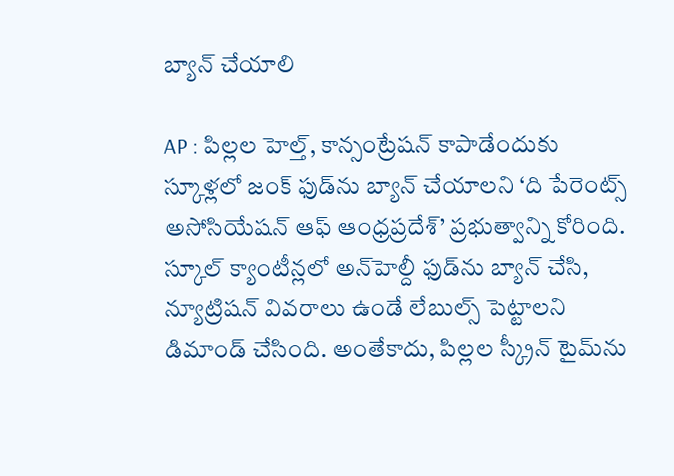బ్యాన్ చేయాలి

AP : పిల్లల హెల్త్, కాన్సంట్రేషన్ కాపాడేందుకు స్కూళ్లలో జంక్ ఫుడ్‌ను బ్యాన్ చేయాలని ‘ది పేరెంట్స్ అసోసియేషన్ ఆఫ్ ఆంధ్రప్రదేశ్’ ప్రభుత్వాన్ని కోరింది. స్కూల్ క్యాంటీన్లలో అన్‌హెల్దీ ఫుడ్‌ను బ్యాన్ చేసి, న్యూట్రిషన్ వివరాలు ఉండే లేబుల్స్ పెట్టాలని డిమాండ్ చేసింది. అంతేకాదు, పిల్లల స్క్రీన్ టైమ్‌ను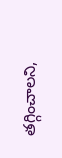తగ్గించాలని,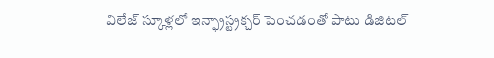విలేజ్ స్కూళ్లలో ఇన్ఫ్రాస్ట్రక్చర్ పెంచడంతో పాటు డిజిటల్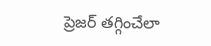ప్రెజర్ తగ్గించేలా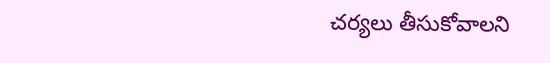చర్యలు తీసుకోవాలని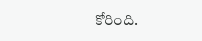కోరింది.